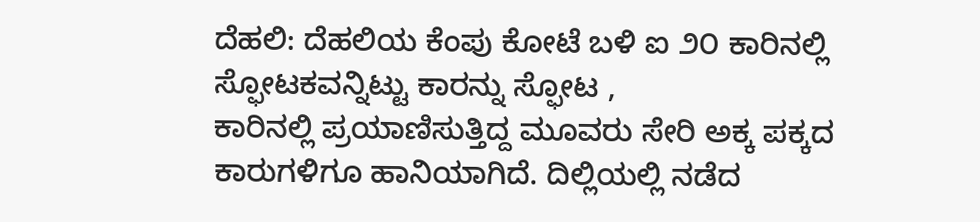ದೆಹಲಿ: ದೆಹಲಿಯ ಕೆಂಪು ಕೋಟೆ ಬಳಿ ಐ ೨೦ ಕಾರಿನಲ್ಲಿ ಸ್ಫೋಟಕವನ್ನಿಟ್ಟು ಕಾರನ್ನು ಸ್ಫೋಟ ,
ಕಾರಿನಲ್ಲಿ ಪ್ರಯಾಣಿಸುತ್ತಿದ್ದ ಮೂವರು ಸೇರಿ ಅಕ್ಕ ಪಕ್ಕದ ಕಾರುಗಳಿಗೂ ಹಾನಿಯಾಗಿದೆ. ದಿಲ್ಲಿಯಲ್ಲಿ ನಡೆದ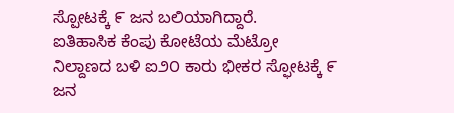ಸ್ಪೋಟಕ್ಕೆ ೯ ಜನ ಬಲಿಯಾಗಿದ್ದಾರೆ.
ಐತಿಹಾಸಿಕ ಕೆಂಪು ಕೋಟೆಯ ಮೆಟ್ರೋ ನಿಲ್ದಾಣದ ಬಳಿ ಐ೨೦ ಕಾರು ಭೀಕರ ಸ್ಫೋಟಕ್ಕೆ ೯ ಜನ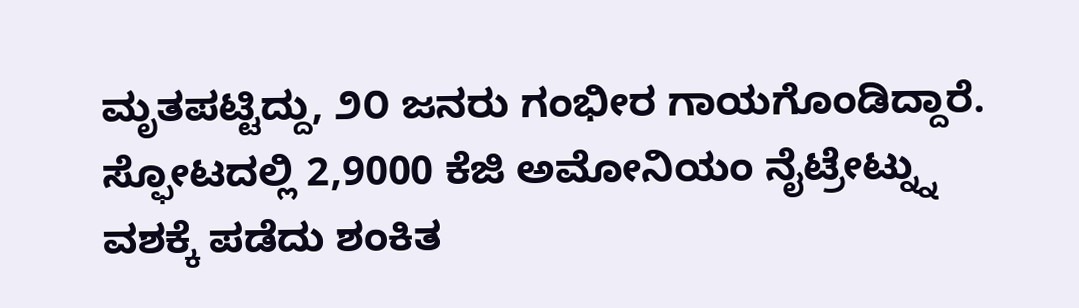ಮೃತಪಟ್ಟಿದ್ದು, ೨೦ ಜನರು ಗಂಭೀರ ಗಾಯಗೊಂಡಿದ್ದಾರೆ. ಸ್ಫೋಟದಲ್ಲಿ 2,9000 ಕೆಜಿ ಅಮೋನಿಯಂ ನೈಟ್ರೇಟ್ನ್ನು ವಶಕ್ಕೆ ಪಡೆದು ಶಂಕಿತ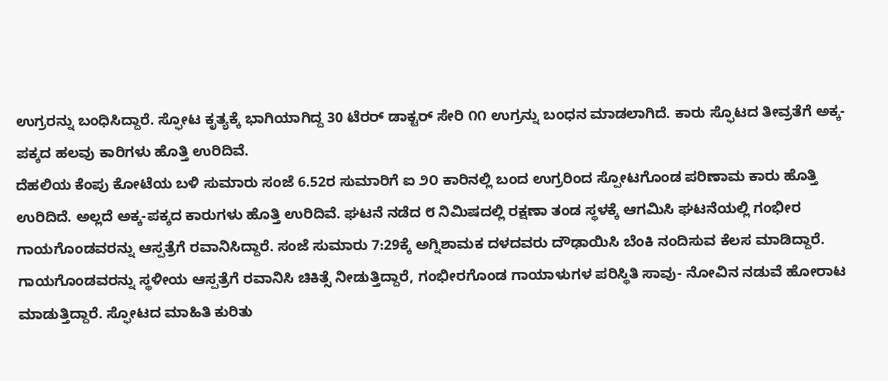ಉಗ್ರರನ್ನು ಬಂಧಿಸಿದ್ದಾರೆ. ಸ್ಫೋಟ ಕೃತ್ಯಕ್ಕೆ ಭಾಗಿಯಾಗಿದ್ದ 30 ಟೆರರ್ ಡಾಕ್ಟರ್ ಸೇರಿ ೧೧ ಉಗ್ರನ್ನು ಬಂಧನ ಮಾಡಲಾಗಿದೆ. ಕಾರು ಸ್ಫೊಟದ ತೀವ್ರತೆಗೆ ಅಕ್ಕ-ಪಕ್ಕದ ಹಲವು ಕಾರಿಗಳು ಹೊತ್ತಿ ಉರಿದಿವೆ.
ದೆಹಲಿಯ ಕೆಂಪು ಕೋಟೆಯ ಬಳಿ ಸುಮಾರು ಸಂಜೆ 6.52ರ ಸುಮಾರಿಗೆ ಐ ೨೦ ಕಾರಿನಲ್ಲಿ ಬಂದ ಉಗ್ರರಿಂದ ಸ್ಪೋಟಗೊಂಡ ಪರಿಣಾಮ ಕಾರು ಹೊತ್ತಿ ಉರಿದಿದೆ. ಅಲ್ಲದೆ ಅಕ್ಕ-ಪಕ್ಕದ ಕಾರುಗಳು ಹೊತ್ತಿ ಉರಿದಿವೆ. ಘಟನೆ ನಡೆದ ೮ ನಿಮಿಷದಲ್ಲಿ ರಕ್ಷಣಾ ತಂಡ ಸ್ಥಳಕ್ಕೆ ಆಗಮಿಸಿ ಘಟನೆಯಲ್ಲಿ ಗಂಭೀರ ಗಾಯಗೊಂಡವರನ್ನು ಆಸ್ಪತ್ರೆಗೆ ರವಾನಿಸಿದ್ದಾರೆ. ಸಂಜೆ ಸುಮಾರು 7:29ಕ್ಕೆ ಅಗ್ನಿಶಾಮಕ ದಳದವರು ದೌಢಾಯಿಸಿ ಬೆಂಕಿ ನಂದಿಸುವ ಕೆಲಸ ಮಾಡಿದ್ದಾರೆ.
ಗಾಯಗೊಂಡವರನ್ನು ಸ್ಥಳೀಯ ಆಸ್ಪತ್ರೆಗೆ ರವಾನಿಸಿ ಚಿಕಿತ್ಸೆ ನೀಡುತ್ತಿದ್ದಾರೆ, ಗಂಭೀರಗೊಂಡ ಗಾಯಾಳುಗಳ ಪರಿಸ್ಥಿತಿ ಸಾವು- ನೋವಿನ ನಡುವೆ ಹೋರಾಟ ಮಾಡುತ್ತಿದ್ದಾರೆ. ಸ್ಫೋಟದ ಮಾಹಿತಿ ಕುರಿತು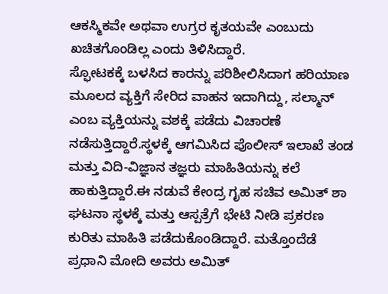ಆಕಸ್ಮಿಕವೇ ಅಥವಾ ಉಗ್ರರ ಕೃತಯವೇ ಎಂಬುದು ಖಚಿತಗೊಂಡಿಲ್ಲ ಎಂದು ತಿಳಿಸಿದ್ದಾರೆ.
ಸ್ಫೋಟಕಕ್ಕೆ ಬಳಸಿದ ಕಾರನ್ನು ಪರಿಶೀಲಿಸಿದಾಗ ಹರಿಯಾಣ ಮೂಲದ ವ್ಯಕ್ತಿಗೆ ಸೇರಿದ ವಾಹನ ಇದಾಗಿದ್ದು, ಸಲ್ಮಾನ್ ಎಂಬ ವ್ಯಕ್ತಿಯನ್ನು ವಶಕ್ಕೆ ಪಡೆದು ವಿಚಾರಣೆ ನಡೆಸುತ್ತಿದ್ದಾರೆ.ಸ್ಥಳಕ್ಕೆ ಆಗಮಿಸಿದ ಪೊಲೀಸ್ ಇಲಾಖೆ ತಂಡ ಮತ್ತು ವಿದಿ-ವಿಜ್ಞಾನ ತಜ್ಞರು ಮಾಹಿತಿಯನ್ನು ಕಲೆ ಹಾಕುತ್ತಿದ್ದಾರೆ.ಈ ನಡುವೆ ಕೇಂದ್ರ ಗೃಹ ಸಚಿವ ಅಮಿತ್ ಶಾ ಘಟನಾ ಸ್ಥಳಕ್ಕೆ ಮತ್ತು ಆಸ್ಪತ್ರೆಗೆ ಭೇಟಿ ನೀಡಿ ಪ್ರಕರಣ ಕುರಿತು ಮಾಹಿತಿ ಪಡೆದುಕೊಂಡಿದ್ದಾರೆ. ಮತ್ತೊಂದೆಡೆ ಪ್ರಧಾನಿ ಮೋದಿ ಅವರು ಅಮಿತ್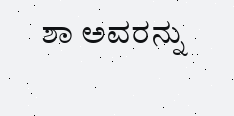ಶಾ ಅವರನ್ನು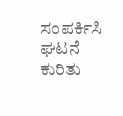ಸಂಪರ್ಕಿಸಿ ಘಟನೆ ಕುರಿತು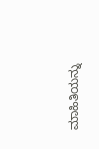ಮಾಹಿತಿಯನ್ನು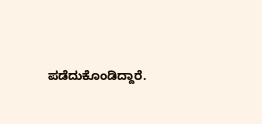ಪಡೆದುಕೊಂಡಿದ್ದಾರೆ.